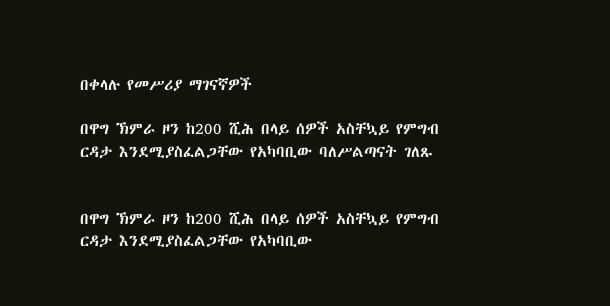በቀላሉ የመሥሪያ ማገናኛዎች

በዋግ ኽምራ ዞን ከ200 ሺሕ በላይ ሰዎች አስቸኳይ የምግብ ርዳታ እንደሚያስፈልጋቸው የአካባቢው ባለሥልጣናት ገለጹ


በዋግ ኽምራ ዞን ከ200 ሺሕ በላይ ሰዎች አስቸኳይ የምግብ ርዳታ እንደሚያስፈልጋቸው የአካባቢው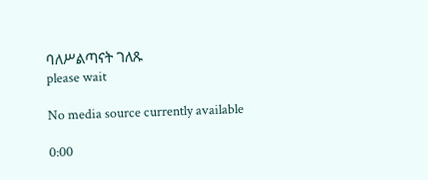ባለሥልጣናት ገለጹ
please wait

No media source currently available

0:00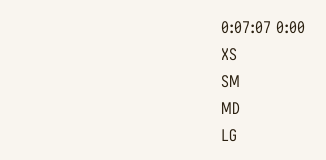0:07:07 0:00
XS
SM
MD
LG